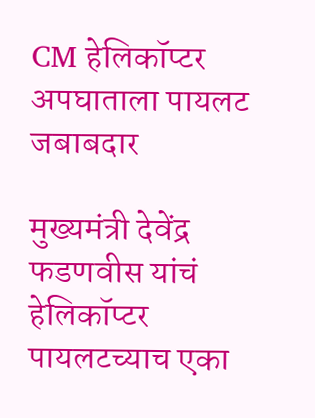CM हेलिकॉप्टर अपघाताला पायलट जबाबदार

मुख्यमंत्री देवेंद्र फडणवीस यांचं हेलिकॉप्टर पायलटच्याच एका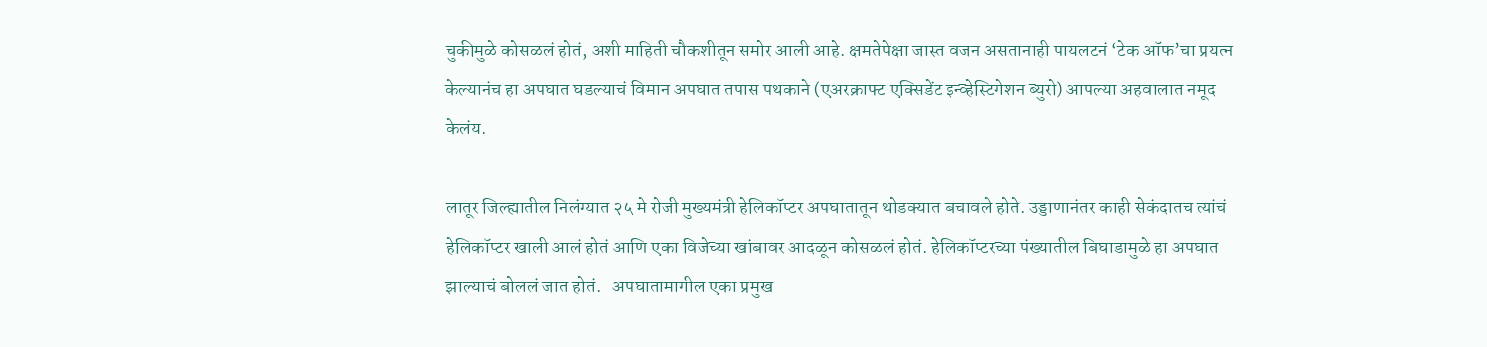चुकीमुळे कोसळलं होतं, अशी माहिती चौकशीतून समोर आली आहे. क्षमतेपेक्षा जास्त वजन असतानाही पायलटनं ‘टेक ऑफ’चा प्रयत्न केल्यानंच हा अपघात घडल्याचं विमान अपघात तपास पथकाने (एअरक्राफ्ट एक्सिडेंट इन्व्हेस्टिगेशन ब्युरो) आपल्या अहवालात नमूद केलंय.

लातूर जिल्ह्यातील निलंग्यात २५ मे रोजी मुख्यमंत्री हेलिकॉप्टर अपघातातून थोडक्यात बचावले होते. उड्डाणानंतर काही सेकंदातच त्यांचं हेलिकॉप्टर खाली आलं होतं आणि एका विजेच्या खांबावर आदळून कोसळलं होतं. हेलिकॉप्टरच्या पंख्यातील बिघाडामुळे हा अपघात झाल्याचं बोललं जात होतं.   अपघातामागील एका प्रमुख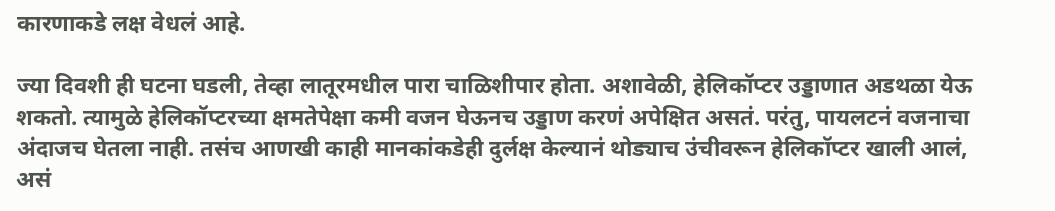कारणाकडे लक्ष वेधलं आहे.

ज्या दिवशी ही घटना घडली, तेव्हा लातूरमधील पारा चाळिशीपार होता. अशावेळी, हेलिकॉप्टर उड्डाणात अडथळा येऊ शकतो. त्यामुळे हेलिकॉप्टरच्या क्षमतेपेक्षा कमी वजन घेऊनच उड्डाण करणं अपेक्षित असतं. परंतु, पायलटनं वजनाचा अंदाजच घेतला नाही. तसंच आणखी काही मानकांकडेही दुर्लक्ष केल्यानं थोड्याच उंचीवरून हेलिकॉप्टर खाली आलं, असं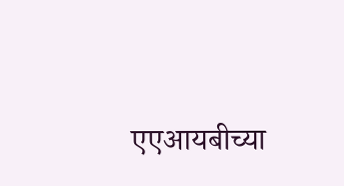एएआयबीच्या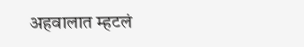अहवालात म्हटलं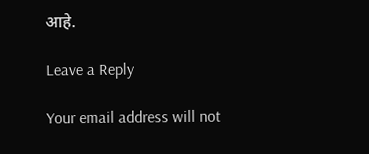आहे.

Leave a Reply

Your email address will not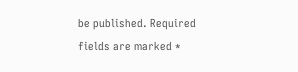be published. Required fields are marked *